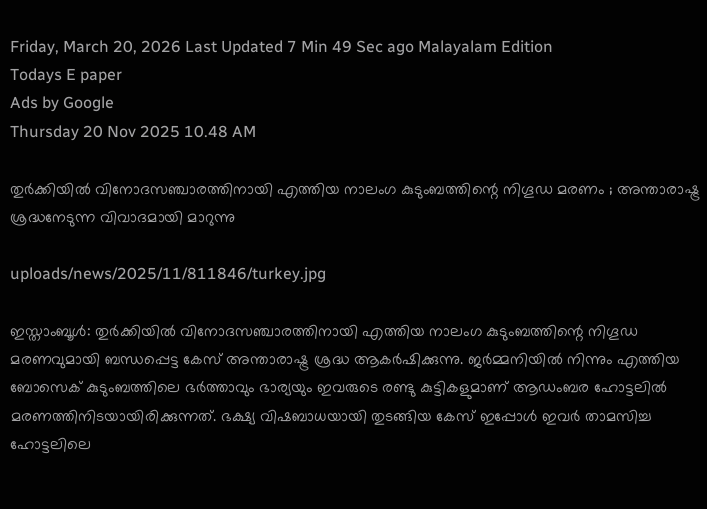Friday, March 20, 2026 Last Updated 7 Min 49 Sec ago Malayalam Edition
Todays E paper
Ads by Google
Thursday 20 Nov 2025 10.48 AM

തുര്‍ക്കിയില്‍ വിനോദസഞ്ചാരത്തിനായി എത്തിയ നാലംഗ കുടുംബത്തിന്റെ നിഗൂഡ മരണം ; അന്താരാഷ്ട്ര ശ്രദ്ധനേടുന്ന വിവാദമായി മാറുന്നു

uploads/news/2025/11/811846/turkey.jpg

ഇസ്താംബൂള്‍: തുര്‍ക്കിയില്‍ വിനോദസഞ്ചാരത്തിനായി എത്തിയ നാലംഗ കുടുംബത്തിന്റെ നിഗൂഡ മരണവുമായി ബന്ധപ്പെട്ട കേസ് അന്താരാഷ്ട്ര ശ്രദ്ധ ആകര്‍ഷിക്കുന്നു. ജര്‍മ്മനിയില്‍ നിന്നും എത്തിയ ബോസെക് കുടുംബത്തിലെ ഭര്‍ത്താവും ഭാര്യയും ഇവരുടെ രണ്ടു കുട്ടികളുമാണ് ആഡംബര ഹോട്ടലില്‍ മരണത്തിനിടയായിരിക്കുന്നത്. ഭക്ഷ്യ വിഷബാധയായി തുടങ്ങിയ കേസ് ഇപ്പോള്‍ ഇവര്‍ താമസിച്ച ഹോട്ടലിലെ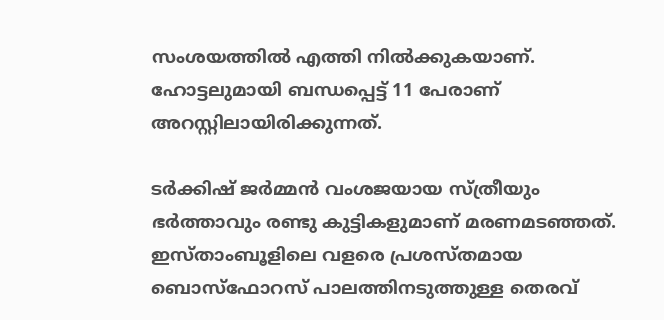സംശയത്തില്‍ എത്തി നില്‍ക്കുകയാണ്. ഹോട്ടലുമായി ബന്ധപ്പെട്ട് 11 പേരാണ് അറസ്റ്റിലായിരിക്കുന്നത്.

ടര്‍ക്കിഷ് ജര്‍മ്മന്‍ വംശജയായ സ്ത്രീയും ഭര്‍ത്താവും രണ്ടു കുട്ടികളുമാണ് മരണമടഞ്ഞത്. ഇസ്താംബൂളിലെ വളരെ പ്രശസ്തമായ ബൊസ്‌ഫോറസ് പാലത്തിനടുത്തുള്ള തെരവ്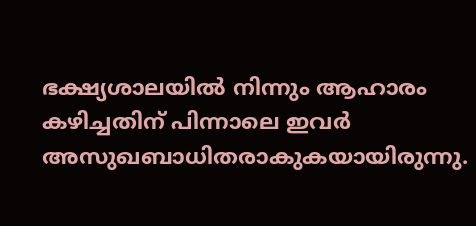ഭക്ഷ്യശാലയില്‍ നിന്നും ആഹാരം കഴിച്ചതിന് പിന്നാലെ ഇവര്‍ അസുഖബാധിതരാകുകയായിരുന്നു.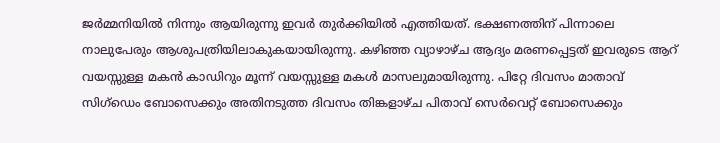ജര്‍മ്മനിയില്‍ നിന്നും ആയിരുന്നു ഇവര്‍ തുര്‍ക്കിയില്‍ എത്തിയത്. ഭക്ഷണത്തിന് പിന്നാലെ നാലുപേരും ആശുപത്രിയിലാകുകയായിരുന്നു. കഴിഞ്ഞ വ്യാഴാഴ്ച ആദ്യം മരണപ്പെട്ടത് ഇവരുടെ ആറ് വയസ്സുള്ള മകന്‍ കാഡിറും മൂന്ന് വയസ്സുള്ള മകള്‍ മാസലുമായിരുന്നു. പിറ്റേ ദിവസം മാതാവ് സിഗ്‌ഡെം ബോസെക്കും അതിനടുത്ത ദിവസം തിങ്കളാഴ്ച പിതാവ് സെര്‍വെറ്റ് ബോസെക്കും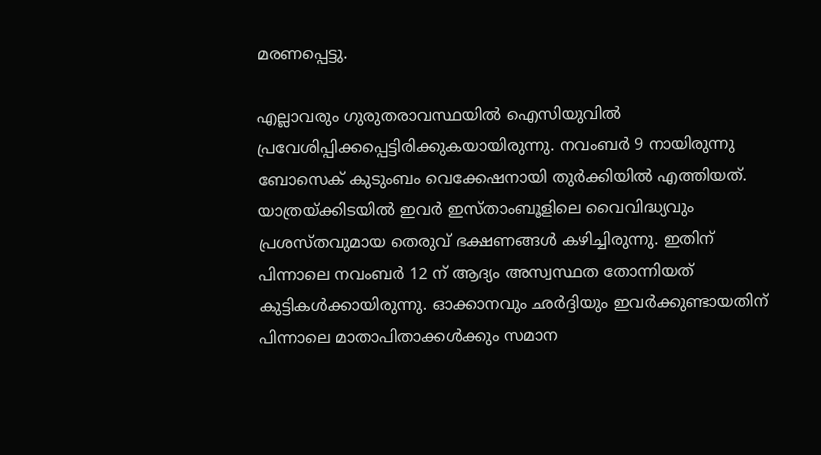മരണപ്പെട്ടു.

എല്ലാവരും ഗുരുതരാവസ്ഥയില്‍ ഐസിയുവില്‍ പ്രവേശിപ്പിക്കപ്പെട്ടിരിക്കുകയായിരുന്നു. നവംബര്‍ 9 നായിരുന്നു ബോസെക് കുടുംബം വെക്കേഷനായി തുര്‍ക്കിയില്‍ എത്തിയത്. യാത്രയ്ക്കിടയില്‍ ഇവര്‍ ഇസ്താംബൂളിലെ വൈവിദ്ധ്യവും പ്രശസ്തവുമായ തെരുവ് ഭക്ഷണങ്ങള്‍ കഴിച്ചിരുന്നു. ഇതിന് പിന്നാലെ നവംബര്‍ 12 ന് ആദ്യം അസ്വസ്ഥത തോന്നിയത് കുട്ടികള്‍ക്കായിരുന്നു. ഓക്കാനവും ഛര്‍ദ്ദിയും ഇവര്‍ക്കുണ്ടായതിന് പിന്നാലെ മാതാപിതാക്കള്‍ക്കും സമാന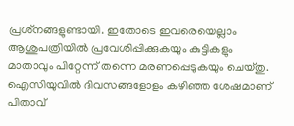പ്രശ്‌നങ്ങളുണ്ടായി. ഇതോടെ ഇവരെയെല്ലാം ആശുപത്രിയില്‍ പ്രവേശിപ്പിക്കുകയും കുട്ടികളും മാതാവും പിറ്റേന്ന് തന്നെ മരണപ്പെടുകയും ചെയ്തു. ഐസിയുവില്‍ ദിവസങ്ങളോളം കഴിഞ്ഞ ശേഷമാണ് പിതാവ്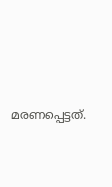മരണപ്പെട്ടത്.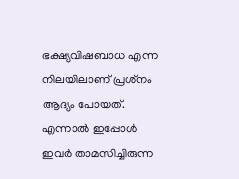ഭക്ഷ്യവിഷബാധ എന്ന നിലയിലാണ് പ്രശ്‌നം ആദ്യം പോയത്. എന്നാല്‍ ഇപ്പോള്‍ ഇവര്‍ താമസിച്ചിരുന്ന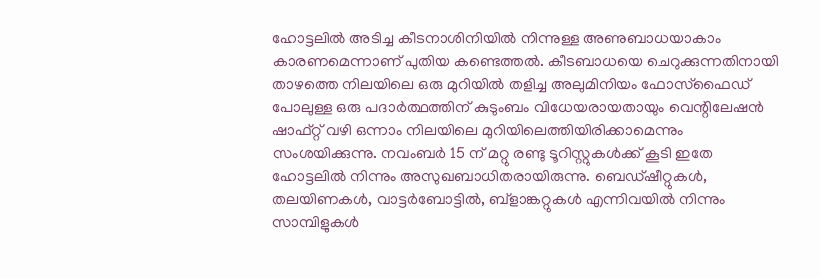ഹോട്ടലില്‍ അടിച്ച കീടനാശിനിയില്‍ നിന്നുള്ള അണുബാധയാകാം കാരണമെന്നാണ് പുതിയ കണ്ടെത്തല്‍. കീടബാധയെ ചെറുക്കുന്നതിനായി താഴത്തെ നിലയിലെ ഒരു മുറിയില്‍ തളിച്ച അലുമിനിയം ഫോസ്‌ഫൈഡ് പോലുള്ള ഒരു പദാര്‍ത്ഥത്തിന് കുടുംബം വിധേയരായതായും വെന്റിലേഷന്‍ ഷാഫ്റ്റ് വഴി ഒന്നാം നിലയിലെ മുറിയിലെത്തിയിരിക്കാമെന്നും സംശയിക്കുന്നു. നവംബര്‍ 15 ന് മറ്റു രണ്ടു ടൂറിസ്റ്റുകള്‍ക്ക് കൂടി ഇതേ ഹോട്ടലില്‍ നിന്നും അസുഖബാധിതരായിരുന്നു. ബെഡ്ഷീറ്റുകള്‍, തലയിണകള്‍, വാട്ടര്‍ബോട്ടില്‍, ബ്‌ളാങ്കറ്റുകള്‍ എന്നിവയില്‍ നിന്നും സാമ്പിളുകള്‍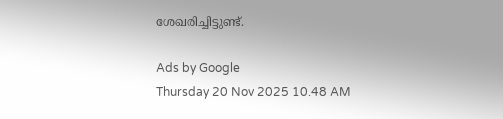ശേഖരിച്ചിട്ടുണ്ട്.

Ads by Google
Thursday 20 Nov 2025 10.48 AM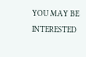YOU MAY BE INTERESTED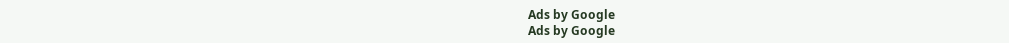Ads by Google
Ads by Google